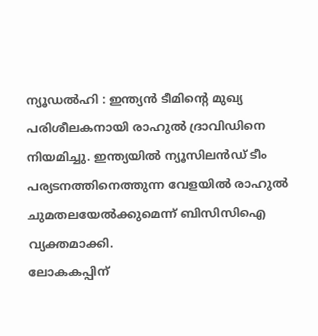ന്യൂഡൽഹി : ഇന്ത്യൻ ടീമിന്റെ മുഖ്യ പരിശീലകനായി രാഹുൽ ദ്രാവിഡിനെ നിയമിച്ചു. ഇന്ത്യയിൽ ന്യൂസിലൻഡ് ടീം പര്യടനത്തിനെത്തുന്ന വേളയിൽ രാഹുൽ ചുമതലയേൽക്കുമെന്ന് ബിസിസിഐ വ്യക്തമാക്കി.
ലോകകപ്പിന്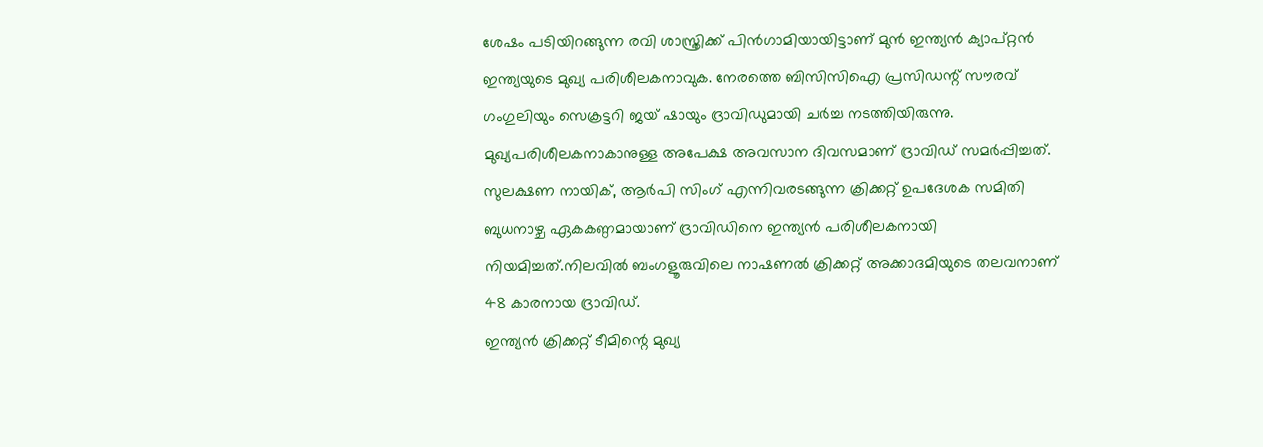ശേഷം പടിയിറങ്ങുന്ന രവി ശാസ്ത്രിക്ക് പിൻഗാമിയായിട്ടാണ് മുൻ ഇന്ത്യൻ ക്യാപ്റ്റൻ ഇന്ത്യയുടെ മുഖ്യ പരിശീലകനാവുക. നേരത്തെ ബിസിസിഐ പ്രസിഡന്റ് സൗരവ് ഗംഗുലിയും സെക്രട്ടറി ജയ് ഷായും ദ്രാവിഡുമായി ചർച്ച നടത്തിയിരുന്നു.
മുഖ്യപരിശീലകനാകാനുള്ള അപേക്ഷ അവസാന ദിവസമാണ് ദ്രാവിഡ് സമർപ്പിച്ചത്. സുലക്ഷണ നായിക്, ആർപി സിംഗ് എന്നിവരടങ്ങുന്ന ക്രിക്കറ്റ് ഉപദേശക സമിതി ബുധനാഴ്ച ഏകകണ്ഠമായാണ് ദ്രാവിഡിനെ ഇന്ത്യൻ പരിശീലകനായി നിയമിച്ചത്.നിലവിൽ ബംഗളൂരുവിലെ നാഷണൽ ക്രിക്കറ്റ് അക്കാദമിയുടെ തലവനാണ് 48 കാരനായ ദ്രാവിഡ്.
ഇന്ത്യൻ ക്രിക്കറ്റ് ടീമിന്റെ മുഖ്യ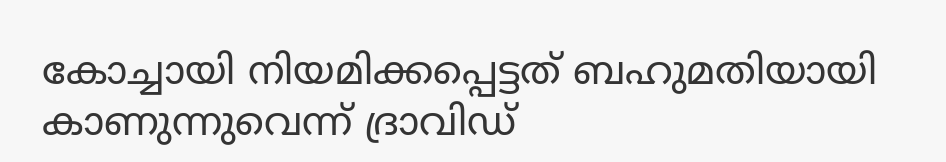കോച്ചായി നിയമിക്കപ്പെട്ടത് ബഹുമതിയായി കാണുന്നുവെന്ന് ദ്രാവിഡ്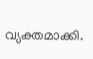വ്യക്തമാക്കി.